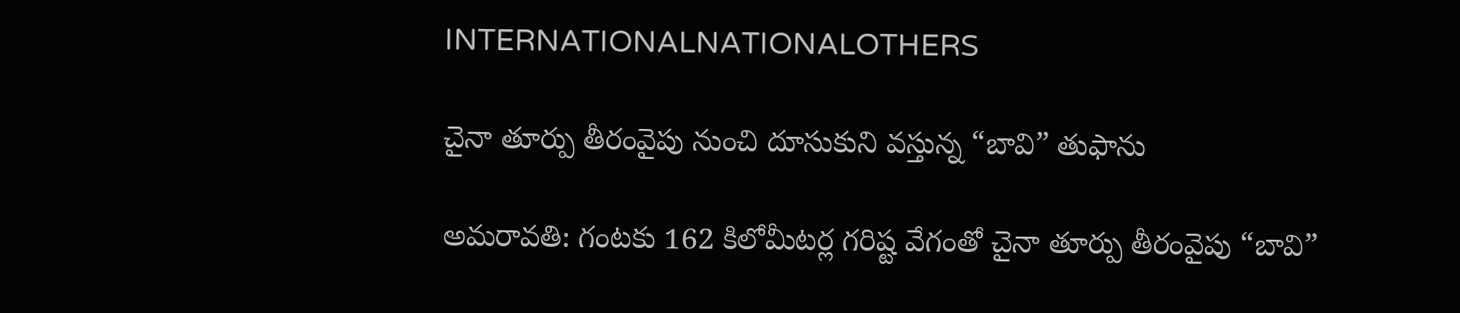INTERNATIONALNATIONALOTHERS

చైనా తూర్పు తీరంవైపు నుంచి దూసుకుని వస్తున్న “బావి” తుఫాను

అమరావతి: గంటకు 162 కిలోమీటర్ల గరిష్ట వేగంతో చైనా తూర్పు తీరంవైపు “బావి”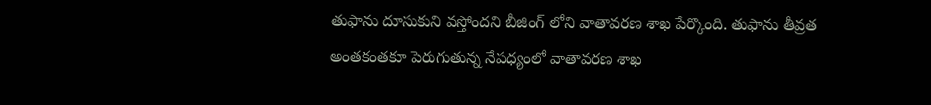తుఫాను దూసుకుని వస్తోందని బీజింగ్ లోని వాతావరణ శాఖ పేర్కొంది. తుఫాను తీవ్రత అంతకంతకూ పెరుగుతున్న నేపధ్యంలో వాతావరణ శాఖ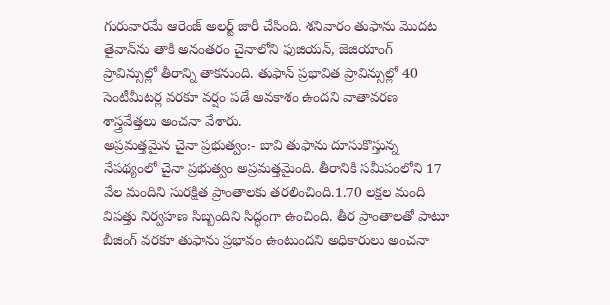గురువారమే ఆరెంజ్ అలర్ట్ జారీ చేసింది. శనివారం తుఫాను మొదట తైవాన్‌ను తాకి అనంతరం చైనాలోని ఫుజియన్, జెజియాంగ్ ప్రావిన్సుల్లో తీరాన్ని తాకనుంది. తుఫాన్ ప్రభావిత ప్రావిన్సుల్లో 40 సెంటీమీటర్ల వరకూ వర్షం పడే అవకాశం ఉందని వాతావరణ శాస్త్రవేత్తలు అంచనా వేశారు.
అప్రమత్తమైన చైనా ప్రభుత్వం:- బావి తుఫాను దూసుకొస్తున్న నేపథ్యంలో చైనా ప్రభుత్వం అప్రమత్తమైంది. తీరానికి సమీపంలోని 17 వేల మందిని సురక్షిత ప్రాంతాలకు తరలించింది.1.70 లక్షల మంది విపత్తు నిర్వహణ సిబ్బందిని సిద్ధంగా ఉంచింది. తీర ప్రాంతాలతో పాటూ బీజింగ్ వరకూ తుఫాను ప్రభావం ఉంటుందని అధికారులు అంచనా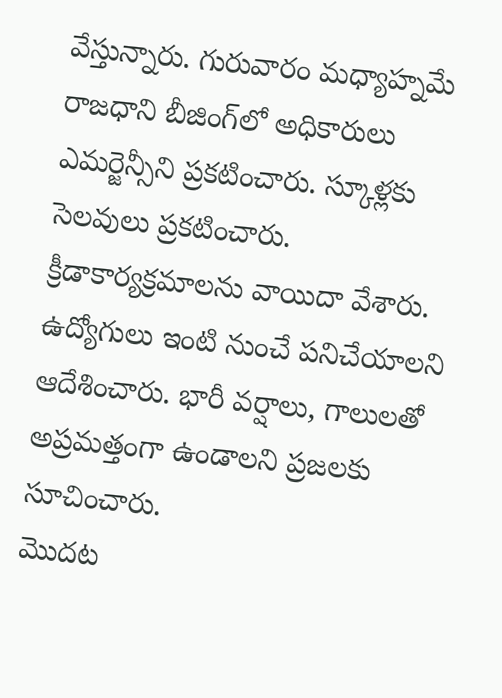వేస్తున్నారు. గురువారం మధ్యాహ్నమే రాజధాని బీజింగ్‌లో అధికారులు ఎమర్జెన్సీని ప్రకటించారు. స్కూళ్లకు సెలవులు ప్రకటించారు. క్రీడాకార్యక్రమాలను వాయిదా వేశారు. ఉద్యోగులు ఇంటి నుంచే పనిచేయాలని ఆదేశించారు. భారీ వర్షాలు, గాలులతో అప్రమత్తంగా ఉండాలని ప్రజలకు సూచించారు.
మొదట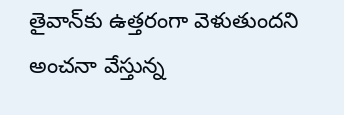తైవాన్‌కు ఉత్తరంగా వెళుతుందని అంచనా వేస్తున్న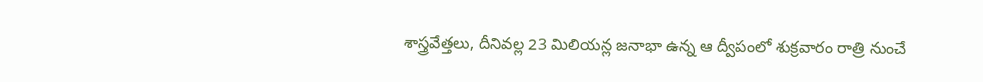శాస్త్రవేత్తలు, దీనివల్ల 23 మిలియన్ల జనాభా ఉన్న ఆ ద్వీపంలో శుక్రవారం రాత్రి నుంచే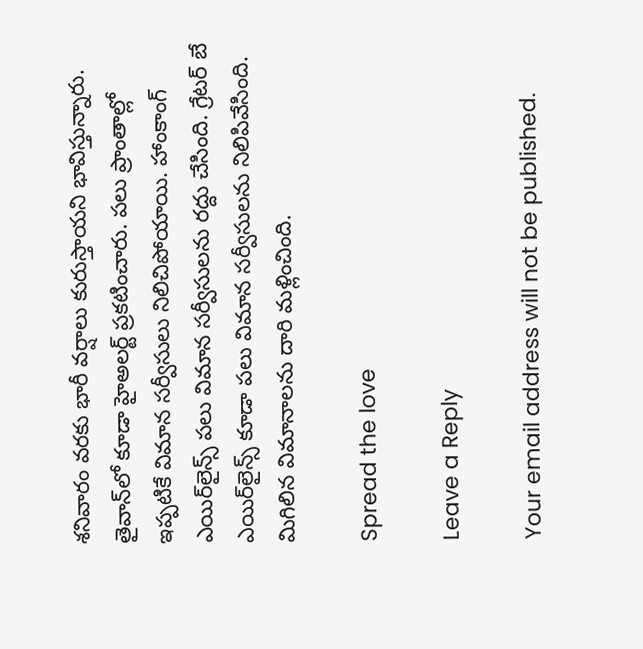శనివారం వరకు భారీ వర్షాలు కురుస్తాయని భావిస్తున్నారు. తైవాన్‌లో కూడా హైఅలర్ట్ ప్రకటించారు. పలు ప్రాంతాల్లో ఇప్పటికే విమాన సర్వీసులు నిలిచిపోయాయి. హాంకాంగ్ ఎయిర్‌లైన్స్ పలు విమాన సర్వీసులను రద్దు చేసింది. గ్రేటర్ బే ఎయిర్‌లైన్స్ కూడా పలు విమాన సర్వీసులను నిలిపివేసింది. మిగిలిన విమానాలను దారి మళ్లించింది.

Spread the love

Leave a Reply

Your email address will not be published.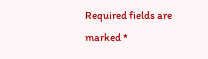Required fields are marked *